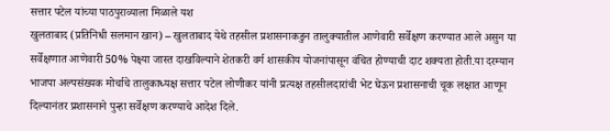सत्तार पटेल यांच्या पाठपुराव्याला मिळाले यश
खुलताबाद (प्रतिनिधी सलमान खान) – खुलताबाद येथे तहसील प्रशासनाकडुन तालुक्यातील आणेवारी सर्वेक्षण करण्यात आले असुन या सर्वेक्षणात आणेवारी 50% पेक्ष्या जास्त दाखविल्याने शेतकरी वर्ग शासकीय योजनांपासून वंचित होण्याची दाट शक्यता होती.या दरम्यान भाजपा अल्पसंख्यक मोर्चाचे तालुकाध्यक्ष सत्तार पटेल लोणीकर यांनी प्रत्यक्ष तहसीलदारांची भेट घेऊन प्रशासनाची चूक लक्षात आणून दिल्यानंतर प्रशासनाने पुन्हा सर्वेक्षण करण्याचे आदेश दिले.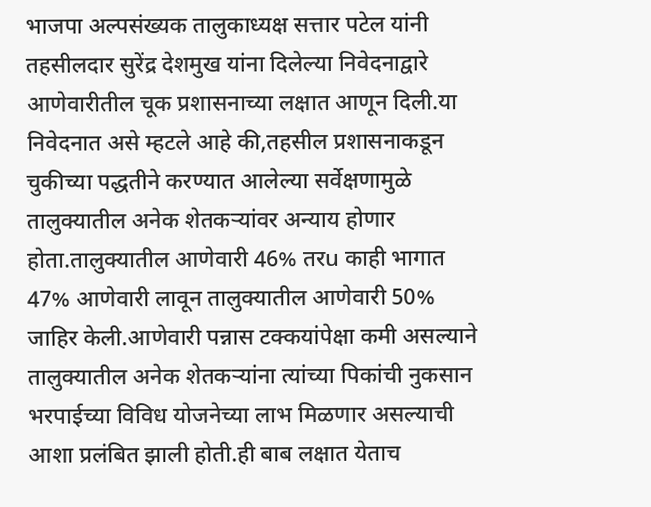भाजपा अल्पसंख्यक तालुकाध्यक्ष सत्तार पटेल यांनी तहसीलदार सुरेंद्र देशमुख यांना दिलेल्या निवेदनाद्वारे आणेवारीतील चूक प्रशासनाच्या लक्षात आणून दिली.या निवेदनात असे म्हटले आहे की,तहसील प्रशासनाकडून चुकीच्या पद्धतीने करण्यात आलेल्या सर्वेक्षणामुळे तालुक्यातील अनेक शेतकऱ्यांवर अन्याय होणार होता.तालुक्यातील आणेवारी 46% तरu काही भागात 47% आणेवारी लावून तालुक्यातील आणेवारी 50% जाहिर केली.आणेवारी पन्नास टक्कयांपेक्षा कमी असल्याने तालुक्यातील अनेक शेतकऱ्यांना त्यांच्या पिकांची नुकसान भरपाईच्या विविध योजनेच्या लाभ मिळणार असल्याची आशा प्रलंबित झाली होती.ही बाब लक्षात येताच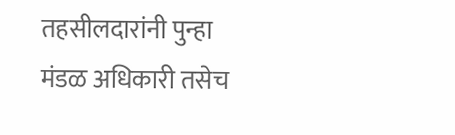तहसीलदारांनी पुन्हा मंडळ अधिकारी तसेच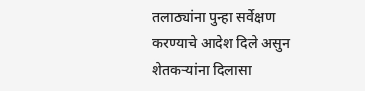तलाठ्यांना पुन्हा सर्वेक्षण करण्याचे आदेश दिले असुन शेतकऱ्यांना दिलासा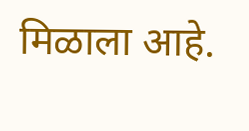मिळाला आहे.